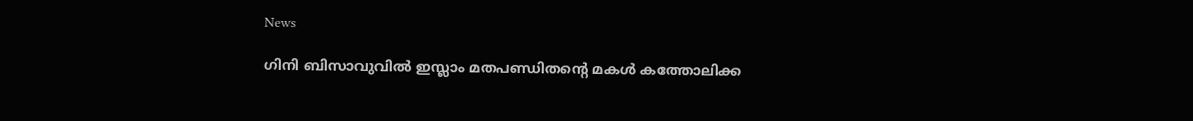News

ഗിനി ബിസാവുവിൽ ഇസ്ലാം മതപണ്ഡിതന്റെ മകൾ കത്തോലിക്ക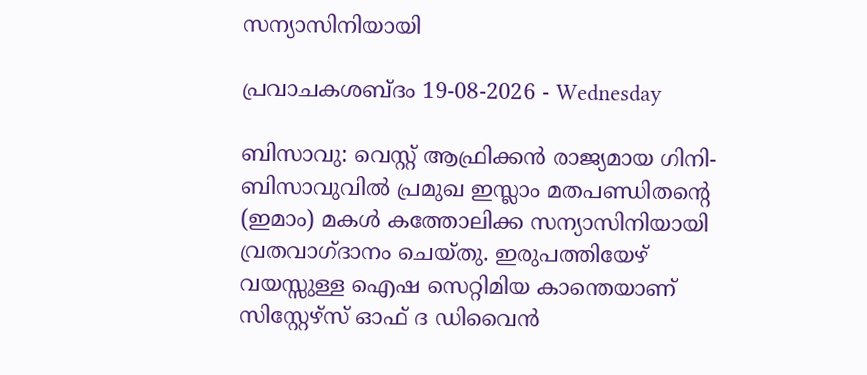സന്യാസിനിയായി

പ്രവാചകശബ്ദം 19-08-2026 - Wednesday

ബിസാവു: വെസ്റ്റ് ആഫ്രിക്കൻ രാജ്യമായ ഗിനി-ബിസാവുവിൽ പ്രമുഖ ഇസ്ലാം മതപണ്ഡിതന്റെ (ഇമാം) മകൾ കത്തോലിക്ക സന്യാസിനിയായി വ്രതവാഗ്ദാനം ചെയ്തു. ഇരുപത്തിയേഴ് വയസ്സുള്ള ഐഷ സെറ്റിമിയ കാന്തെയാണ് സിസ്റ്റേഴ്സ് ഓഫ് ദ ഡിവൈൻ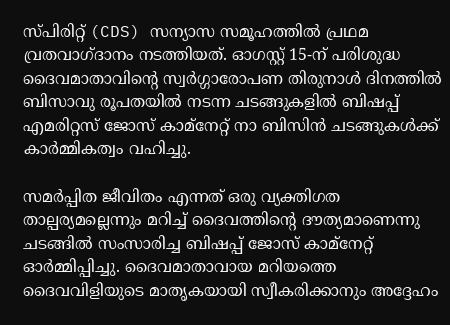സ്പിരിറ്റ് (CDS) സന്യാസ സമൂഹത്തിൽ പ്രഥമ വ്രതവാഗ്ദാനം നടത്തിയത്. ഓഗസ്റ്റ് 15-ന് പരിശുദ്ധ ദൈവമാതാവിന്റെ സ്വർഗ്ഗാരോപണ തിരുനാൾ ദിനത്തില്‍ ബിസാവു രൂപതയിൽ നടന്ന ചടങ്ങുകളില്‍ ബിഷപ്പ് എമരിറ്റസ് ജോസ് കാമ്നേറ്റ് നാ ബിസിൻ ചടങ്ങുകൾക്ക് കാർമ്മികത്വം വഹിച്ചു.

സമർപ്പിത ജീവിതം എന്നത് ഒരു വ്യക്തിഗത താല്പര്യമല്ലെന്നും മറിച്ച് ദൈവത്തിന്റെ ദൗത്യമാണെന്നു ചടങ്ങിൽ സംസാരിച്ച ബിഷപ്പ് ജോസ് കാമ്നേറ്റ് ഓർമ്മിപ്പിച്ചു. ദൈവമാതാവായ മറിയത്തെ ദൈവവിളിയുടെ മാതൃകയായി സ്വീകരിക്കാനും അദ്ദേഹം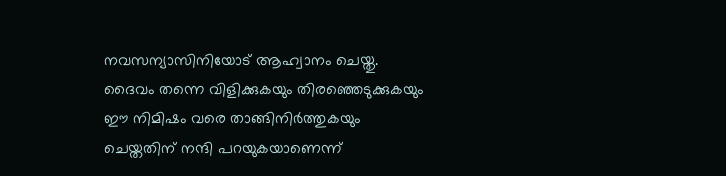നവസന്യാസിനിയോട് ആഹ്വാനം ചെയ്തു. ദൈവം തന്നെ വിളിക്കുകയും തിരഞ്ഞെടുക്കുകയും ഈ നിമിഷം വരെ താങ്ങിനിർത്തുകയും ചെയ്തതിന് നന്ദി പറയുകയാണെന്ന്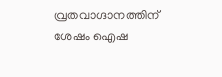വ്രതവാഗ്ദാനത്തിന് ശേഷം ഐഷ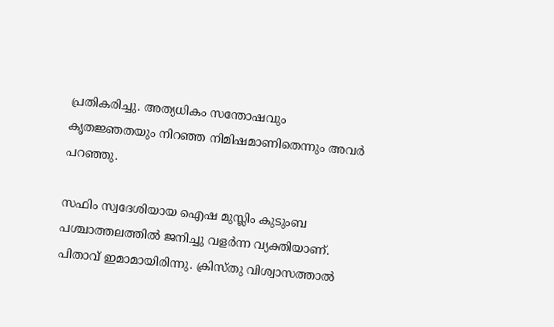പ്രതികരിച്ചു. അത്യധികം സന്തോഷവും കൃതജ്ഞതയും നിറഞ്ഞ നിമിഷമാണിതെന്നും അവർ പറഞ്ഞു.

സഫിം സ്വദേശിയായ ഐഷ മുസ്ലിം കുടുംബ പശ്ചാത്തലത്തിൽ ജനിച്ചു വളര്‍ന്ന വ്യക്തിയാണ്. പിതാവ് ഇമാമായിരിന്നു. ക്രിസ്തു വിശ്വാസത്താല്‍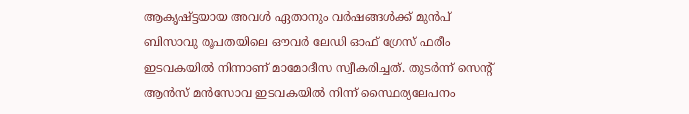ആകൃഷ്ട്ടയായ അവള്‍ ഏതാനും വര്‍ഷങ്ങള്‍ക്ക് മുന്‍പ് ബിസാവു രൂപതയിലെ ഔവർ ലേഡി ഓഫ് ഗ്രേസ് ഫരീം ഇടവകയിൽ നിന്നാണ് മാമോദീസ സ്വീകരിച്ചത്. തുടർന്ന് സെന്റ് ആൻസ് മൻസോവ ഇടവകയിൽ നിന്ന് സ്ഥൈര്യലേപനം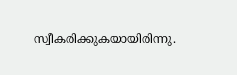സ്വീകരിക്കുകയായിരിന്നു.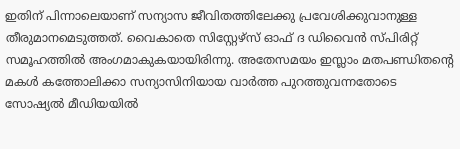ഇതിന് പിന്നാലെയാണ് സന്യാസ ജീവിതത്തിലേക്കു പ്രവേശിക്കുവാനുള്ള തീരുമാനമെടുത്തത്. വൈകാതെ സിസ്റ്റേഴ്സ് ഓഫ് ദ ഡിവൈൻ സ്പിരിറ്റ് സമൂഹത്തില്‍ അംഗമാകുകയായിരിന്നു. അതേസമയം ഇസ്ലാം മതപണ്ഡിതന്റെ മകൾ കത്തോലിക്കാ സന്യാസിനിയായ വാർത്ത പുറത്തുവന്നതോടെ സോഷ്യൽ മീഡിയയിൽ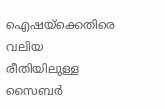ഐഷയ്ക്കെതിരെ വലിയ രീതിയിലുള്ള സൈബർ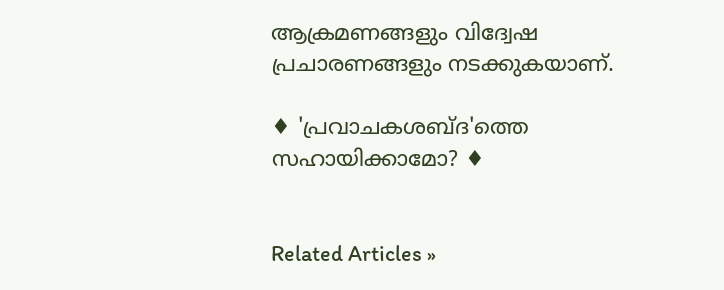ആക്രമണങ്ങളും വിദ്വേഷ പ്രചാരണങ്ങളും നടക്കുകയാണ്.

♦ 'പ്രവാചകശബ്‌ദ'ത്തെ സഹായിക്കാമോ? ♦


Related Articles »